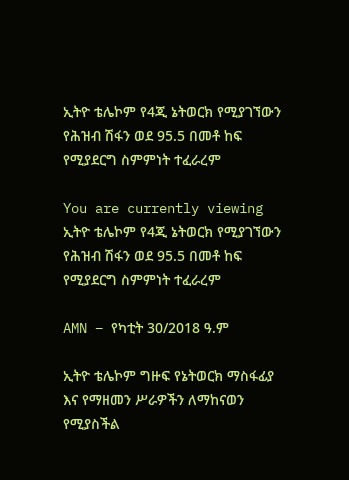ኢትዮ ቴሌኮም የ4ጂ ኔትወርክ የሚያገኘውን የሕዝብ ሽፋን ወደ 95.5 በመቶ ከፍ የሚያደርግ ስምምነት ተፈራረም

You are currently viewing ኢትዮ ቴሌኮም የ4ጂ ኔትወርክ የሚያገኘውን የሕዝብ ሽፋን ወደ 95.5 በመቶ ከፍ የሚያደርግ ስምምነት ተፈራረም

AMN – የካቲት 30/2018 ዓ.ም

ኢትዮ ቴሌኮም ግዙፍ የኔትወርክ ማስፋፊያ እና የማዘመን ሥራዎችን ለማከናወን የሚያስችል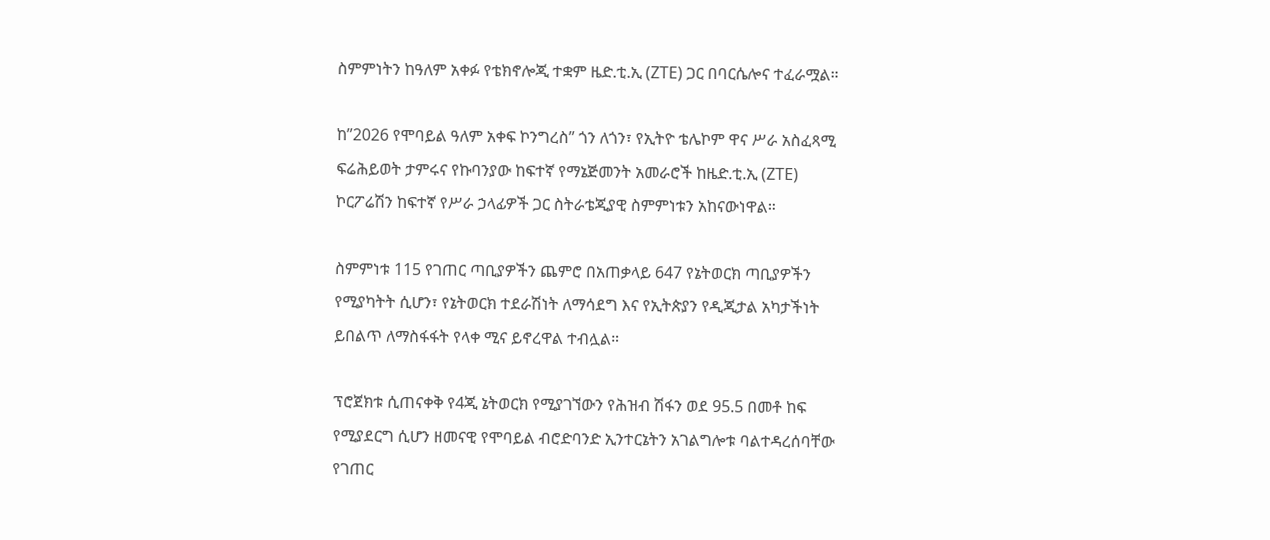ስምምነትን ከዓለም አቀፉ የቴክኖሎጂ ተቋም ዜድ.ቲ.ኢ (ZTE) ጋር በባርሴሎና ተፈራሟል።

ከ”2026 የሞባይል ዓለም አቀፍ ኮንግረስ” ጎን ለጎን፣ የኢትዮ ቴሌኮም ዋና ሥራ አስፈጻሚ ፍሬሕይወት ታምሩና የኩባንያው ከፍተኛ የማኔጅመንት አመራሮች ከዜድ.ቲ.ኢ (ZTE) ኮርፖሬሽን ከፍተኛ የሥራ ኃላፊዎች ጋር ስትራቴጂያዊ ስምምነቱን አከናውነዋል።

ስምምነቱ 115 የገጠር ጣቢያዎችን ጨምሮ በአጠቃላይ 647 የኔትወርክ ጣቢያዎችን የሚያካትት ሲሆን፣ የኔትወርክ ተደራሽነት ለማሳደግ እና የኢትጵያን የዲጂታል አካታችነት ይበልጥ ለማስፋፋት የላቀ ሚና ይኖረዋል ተብሏል።

ፕሮጀክቱ ሲጠናቀቅ የ4ጂ ኔትወርክ የሚያገኘውን የሕዝብ ሽፋን ወደ 95.5 በመቶ ከፍ የሚያደርግ ሲሆን ዘመናዊ የሞባይል ብሮድባንድ ኢንተርኔትን አገልግሎቱ ባልተዳረሰባቸው የገጠር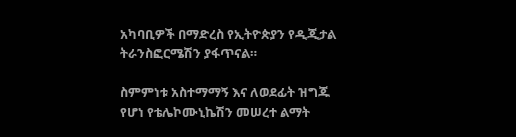አካባቢዎች በማድረስ የኢትዮጵያን የዲጂታል ትራንስፎርሜሽን ያፋጥናል።

ስምምነቱ አስተማማኝ እና ለወደፊት ዝግጁ የሆነ የቴሌኮሙኒኬሽን መሠረተ ልማት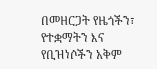በመዘርጋት የዜጎችን፣ የተቋማትን እና የቢዝነሶችን አቅም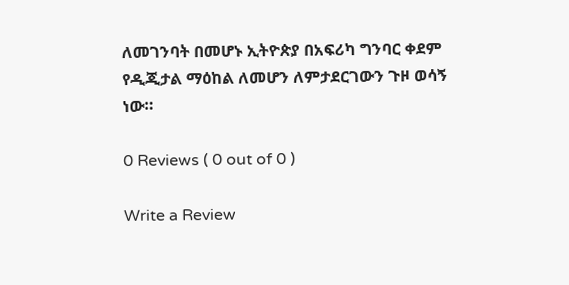ለመገንባት በመሆኑ ኢትዮጵያ በአፍሪካ ግንባር ቀደም የዲጂታል ማዕከል ለመሆን ለምታደርገውን ጉዞ ወሳኝ ነው።

0 Reviews ( 0 out of 0 )

Write a Review